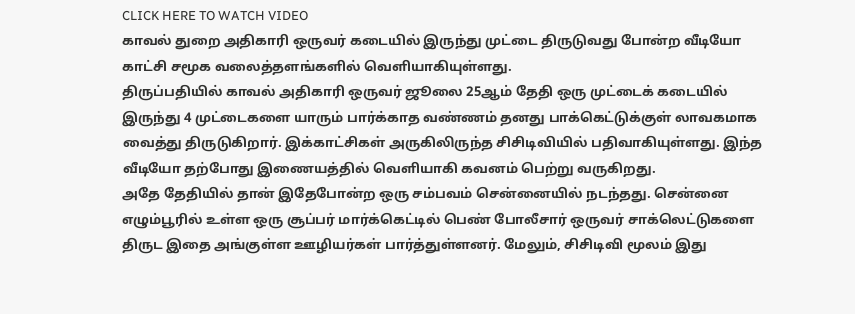CLICK HERE TO WATCH VIDEO
காவல் துறை அதிகாரி ஒருவர் கடையில் இருந்து முட்டை திருடுவது போன்ற வீடியோ காட்சி சமூக வலைத்தளங்களில் வெளியாகியுள்ளது.
திருப்பதியில் காவல் அதிகாரி ஒருவர் ஜூலை 25ஆம் தேதி ஒரு முட்டைக் கடையில் இருந்து 4 முட்டைகளை யாரும் பார்க்காத வண்ணம் தனது பாக்கெட்டுக்குள் லாவகமாக வைத்து திருடுகிறார். இக்காட்சிகள் அருகிலிருந்த சிசிடிவியில் பதிவாகியுள்ளது. இந்த வீடியோ தற்போது இணையத்தில் வெளியாகி கவனம் பெற்று வருகிறது.
அதே தேதியில் தான் இதேபோன்ற ஒரு சம்பவம் சென்னையில் நடந்தது. சென்னை எழும்பூரில் உள்ள ஒரு சூப்பர் மார்க்கெட்டில் பெண் போலீசார் ஒருவர் சாக்லெட்டுகளை திருட இதை அங்குள்ள ஊழியர்கள் பார்த்துள்ளனர். மேலும், சிசிடிவி மூலம் இது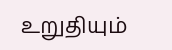உறுதியும்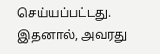செய்யப்பட்டது. இதனால், அவரது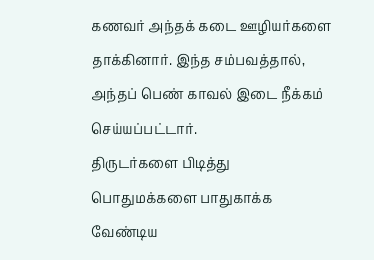கணவர் அந்தக் கடை ஊழியர்களை தாக்கினார். இந்த சம்பவத்தால், அந்தப் பெண் காவல் இடை நீக்கம் செய்யப்பட்டார்.
திருடர்களை பிடித்து பொதுமக்களை பாதுகாக்க வேண்டிய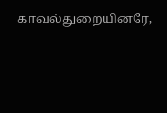காவல்துறையினரே,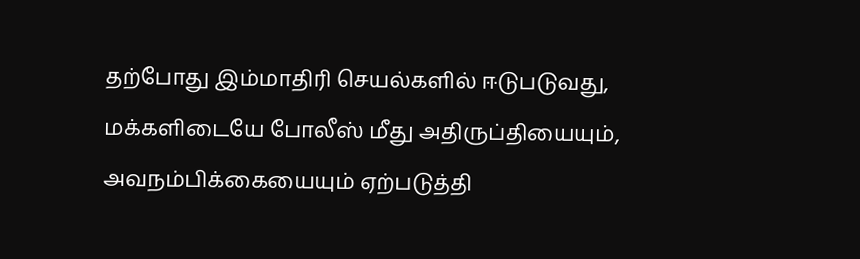தற்போது இம்மாதிரி செயல்களில் ஈடுபடுவது, மக்களிடையே போலீஸ் மீது அதிருப்தியையும், அவநம்பிக்கையையும் ஏற்படுத்தி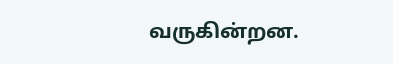வருகின்றன.